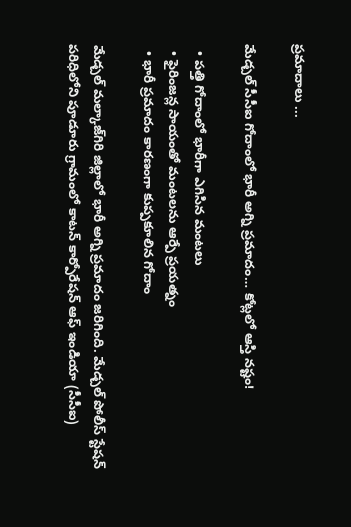ప్రమాదాలు ...

మేడ్చల్ సీసీఐ గోదాంలో భారీ అగ్ని ప్రమాదం… కోట్లలో ఆస్తి నష్టం!

  • పత్తి గోదాంలో భారీగా ఎగిసిన మంటలు
  • ఫైరింజన్ల సాయంతో మంటలను ఆర్పే ప్రయత్నం
  • భారీ ప్రమాదం కారణంగా కుప్పకూలిన గోదాం

మేడ్చల్ మల్కాజ్‌గిరి జిల్లాలో భారీ అగ్ని ప్రమాదం జరిగింది. మేడ్చల్ పోలీస్ స్టేషన్ పరిధిలోని పూడూరు గ్రామంలో కాటన్ కార్పోరేషన్ ఆఫ్ ఇండియా (సీసీఐ)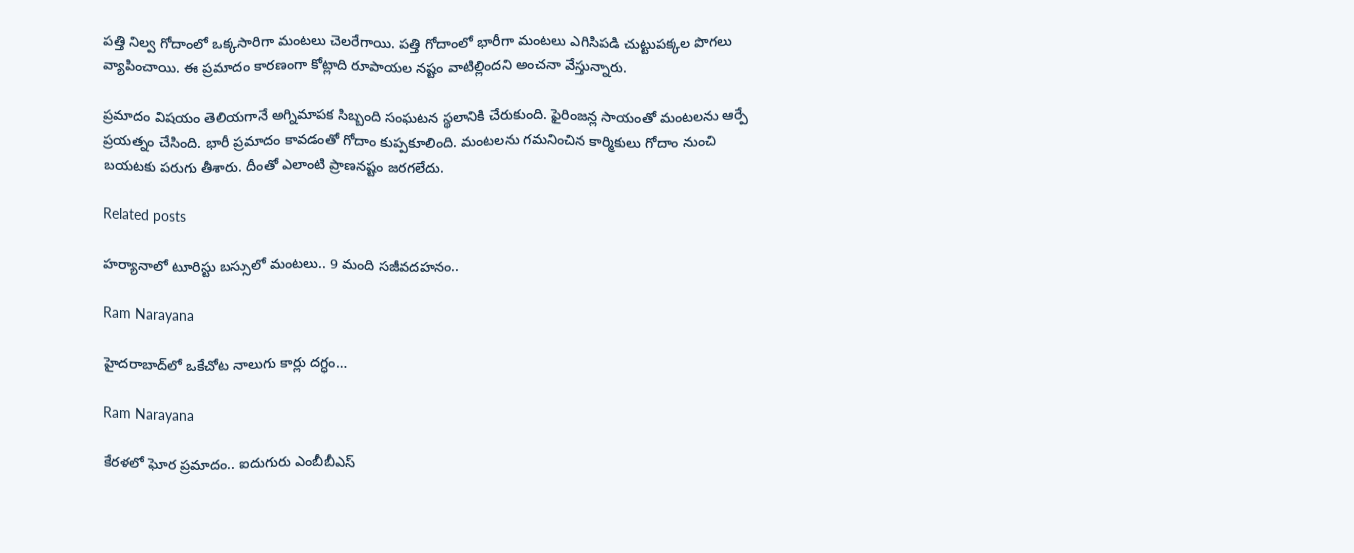పత్తి నిల్వ గోదాంలో ఒక్కసారిగా మంటలు చెలరేగాయి. పత్తి గోదాంలో భారీగా మంటలు ఎగిసిపడి చుట్టుపక్కల పొగలు వ్యాపించాయి. ఈ ప్రమాదం కారణంగా కోట్లాది రూపాయల నష్టం వాటిల్లిందని అంచనా వేస్తున్నారు.

ప్రమాదం విషయం తెలియగానే అగ్నిమాపక సిబ్బంది సంఘటన స్థలానికి చేరుకుంది. ఫైరింజన్ల సాయంతో మంటలను ఆర్పే ప్రయత్నం చేసింది. భారీ ప్రమాదం కావడంతో గోదాం కుప్పకూలింది. మంటలను గమనించిన కార్మికులు గోదాం నుంచి బయటకు పరుగు తీశారు. దీంతో ఎలాంటి ప్రాణనష్టం జరగలేదు.

Related posts

హర్యానాలో టూరిస్టు బస్సులో మంటలు.. 9 మంది సజీవదహనం..

Ram Narayana

హైదరాబాద్‌లో ఒకేచోట నాలుగు కార్లు దగ్ధం…

Ram Narayana

కేరళలో ఘోర ప్రమాదం.. ఐదుగురు ఎంబీబీఎస్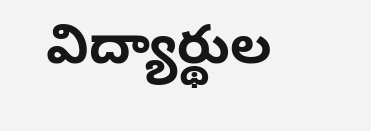విద్యార్థుల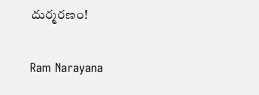దుర్మరణం!

Ram Narayana